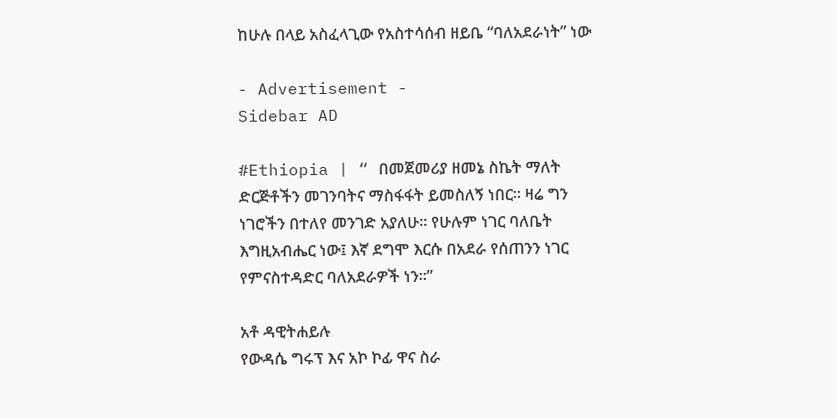ከሁሉ በላይ አስፈላጊው የአስተሳሰብ ዘይቤ “ባለአደራነት” ነው

- Advertisement -
Sidebar AD

#Ethiopia | “ በመጀመሪያ ዘመኔ ስኬት ማለት ድርጅቶችን መገንባትና ማስፋፋት ይመስለኝ ነበር። ዛሬ ግን ነገሮችን በተለየ መንገድ አያለሁ። የሁሉም ነገር ባለቤት እግዚአብሔር ነው፤ እኛ ደግሞ እርሱ በአደራ የሰጠንን ነገር የምናስተዳድር ባለአደራዎች ነን።”

አቶ ዳዊትሐይሉ
የውዳሴ ግሩፕ እና አኮ ኮፊ ዋና ስራ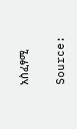አስፈፃሚ


Source: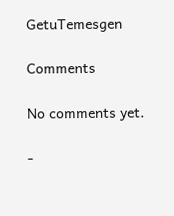GetuTemesgen

Comments

No comments yet.

-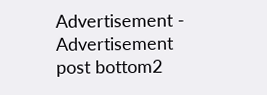Advertisement -
Advertisement post bottom2